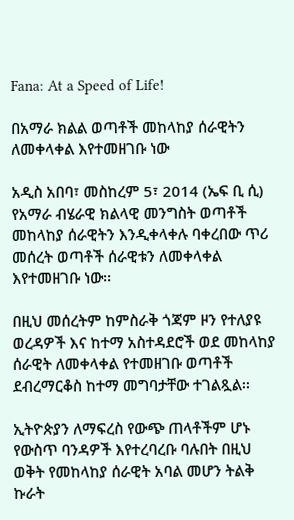Fana: At a Speed of Life!

በአማራ ክልል ወጣቶች መከላከያ ሰራዊትን ለመቀላቀል እየተመዘገቡ ነው

አዲስ አበባ፣ መስከረም 5፣ 2014 (ኤፍ ቢ ሲ) የአማራ ብሄራዊ ክልላዊ መንግስት ወጣቶች መከላከያ ሰራዊትን እንዲቀላቀሉ ባቀረበው ጥሪ መሰረት ወጣቶች ሰራዊቱን ለመቀላቀል እየተመዘገቡ ነው፡፡

በዚህ መሰረትም ከምስራቅ ጎጃም ዞን የተለያዩ ወረዳዎች እና ከተማ አስተዳደሮች ወደ መከላከያ ሰራዊት ለመቀላቀል የተመዘገቡ ወጣቶች ደብረማርቆስ ከተማ መግባታቸው ተገልጿል፡፡

ኢትዮጵያን ለማፍረስ የውጭ ጠላቶችም ሆኑ የውስጥ ባንዳዎች እየተረባረቡ ባሉበት በዚህ ወቅት የመከላከያ ሰራዊት አባል መሆን ትልቅ ኩራት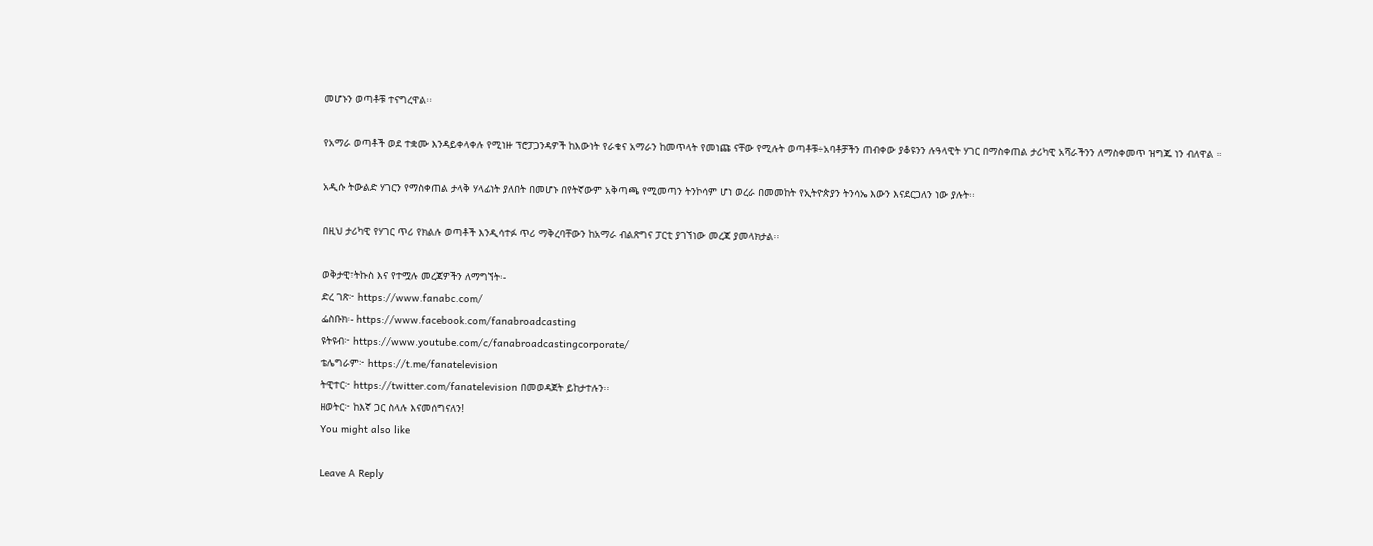መሆኑን ወጣቶቹ ተናግረዋል፡፡

የአማራ ወጣቶች ወደ ተቋሙ እንዳይቀላቀሉ የሚነዙ ፕሮፓጋንዳዎች ከእውነት የራቁና አማራን ከመጥላት የመነጩ ናቸው የሚሉት ወጣቶቹ÷አባቶቻችን ጠብቀው ያቆዩንን ሉዓላዊት ሃገር በማስቀጠል ታሪካዊ አሻራችንን ለማስቀመጥ ዝግጁ ነን ብለዋል ።

አዲሱ ትውልድ ሃገርን የማስቀጠል ታላቅ ሃላፊነት ያለበት በመሆኑ በየትኛውም አቅጣጫ የሚመጣን ትንኮሳም ሆነ ወረራ በመመከት የኢትዮጵያን ትንሳኤ እውን እናደርጋለን ነው ያሉት፡፡

በዚህ ታሪካዊ የሃገር ጥሪ የክልሉ ወጣቶች እንዲሳተፉ ጥሪ ማቅረባቸውን ከአማራ ብልጽግና ፓርቲ ያገኘነው መረጃ ያመላክታል፡፡

ወቅታዊ፣ትኩስ እና የተሟሉ መረጃዎችን ለማግኘት፡-
ድረ ገጽ፦ https://www.fanabc.com/
ፌስቡክ፡- https://www.facebook.com/fanabroadcasting
ዩትዩብ፦ https://www.youtube.com/c/fanabroadcastingcorporate/
ቴሌግራም፦ https://t.me/fanatelevision
ትዊተር፦ https://twitter.com/fanatelevision በመወዳጀት ይከታተሉን፡፡
ዘወትር፦ ከእኛ ጋር ስላሉ እናመሰግናለን!
You might also like

Leave A Reply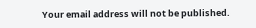Your email address will not be published.